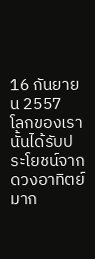16 กันยายน 2557
โลกของเรานั้นได้รับประโยชน์จากดวงอาทิตย์มาก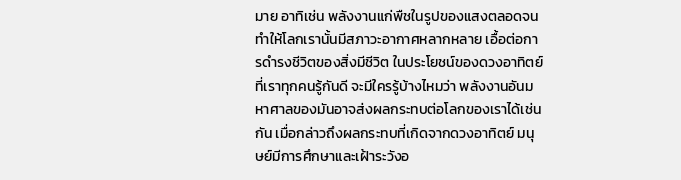มาย อาทิเช่น พลังงานแก่พืชในรูปของแสงตลอดจนทำให้โลกเรานั้นมีสภาวะอากาศหลากหลาย เอื้อต่อการดำรงชีวิตของสิ่งมีชีวิต ในประโยชน์ของดวงอาทิตย์ที่เราทุกคนรู้กันดี จะมีใครรู้บ้างไหมว่า พลังงานอันมหาศาลของมันอาจส่งผลกระทบต่อโลกของเราได้เช่นกัน เมื่อกล่าวถึงผลกระทบที่เกิดจากดวงอาทิตย์ มนุษย์มีการศึกษาและเฝ้าระวังอ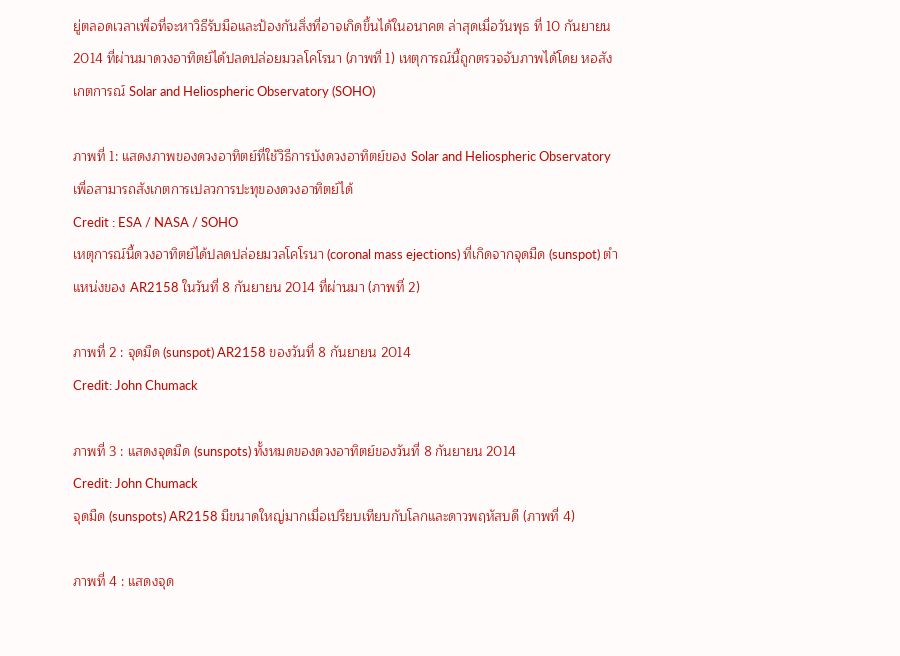ยู่ตลอดเวลาเพื่อที่จะหาวิธีรับมือและป้องกันสิ่งที่อาจเกิดขึ้นได้ในอนาคต ล่าสุดเมื่อวันพุธ ที่ 10 กันยายน 2014 ที่ผ่านมาดวงอาทิตย์ได้ปลดปล่อยมวลโคโรนา (ภาพที่ 1) เหตุการณ์นี้ถูกตรวจจับภาพได้โดย หอสังเกตการณ์ Solar and Heliospheric Observatory (SOHO)

ภาพที่ 1: แสดงภาพของดวงอาทิตย์ที่ใช้วิธีการบังดวงอาทิตย์ของ Solar and Heliospheric Observatory เพื่อสามารถสังเกตการเปลวการปะทุของดวงอาทิตย์ได้
Credit : ESA / NASA / SOHO
เหตุการณ์นี้ดวงอาทิตย์ได้ปลดปล่อยมวลโคโรนา (coronal mass ejections) ที่เกิดจากจุดมืด (sunspot) ตำแหน่งของ AR2158 ในวันที่ 8 กันยายน 2014 ที่ผ่านมา (ภาพที่ 2)

ภาพที่ 2 : จุดมืด (sunspot) AR2158 ของวันที่ 8 กันยายน 2014
Credit: John Chumack

ภาพที่ 3 : แสดงจุดมืด (sunspots) ทั้งหมดของดวงอาทิตย์ของวันที่ 8 กันยายน 2014
Credit: John Chumack
จุดมืด (sunspots) AR2158 มีขนาดใหญ่มากเมื่อเปรียบเทียบกับโลกและดาวพฤหัสบดี (ภาพที่ 4)

ภาพที่ 4 : แสดงจุด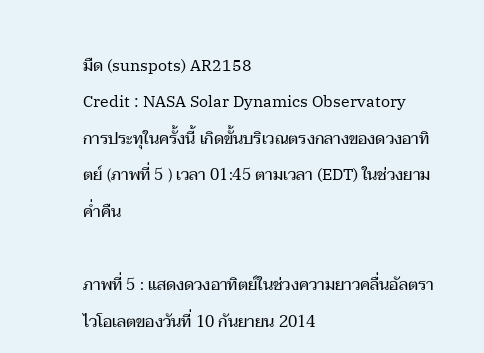มืด (sunspots) AR2158
Credit : NASA Solar Dynamics Observatory
การประทุในครั้งนี้ เกิดขั้นบริเวณตรงกลางของดวงอาทิตย์ (ภาพที่ 5 ) เวลา 01:45 ตามเวลา (EDT) ในช่วงยามค่ำคืน

ภาพที่ 5 : แสดงดวงอาทิตย์ในช่วงความยาวคลื่นอัลตราไวโอเลตของวันที่ 10 กันยายน 2014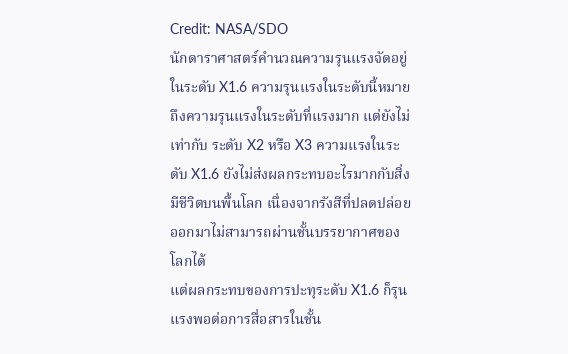Credit: NASA/SDO
นักดาราศาสตร์คำนวณความรุนแรงจัดอยู่ในระดับ X1.6 ความรุนแรงในระดับนี้หมายถึงความรุนแรงในระดับที่แรงมาก แต่ยังไม่เท่ากับ ระดับ X2 หรือ X3 ความแรงในระดับ X1.6 ยังไม่ส่งผลกระทบอะไรมากกับสิ่งมีชีวิตบนพื้นโลก เนื่องจากรังสีที่ปลดปล่อยออกมาไม่สามารถผ่านชั้นบรรยากาศของโลกได้
แต่ผลกระทบของการปะทุระดับ X1.6 ก็รุนแรงพอต่อการสื่อสารในชั้น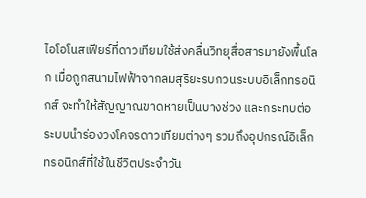ไอโอโนสเฟียร์ที่ดาวเทียมใช้ส่งคลื่นวิทยุสื่อสารมายังพื้นโลก เมื่อถูกสนามไฟฟ้าจากลมสุริยะรบกวนระบบอิเล็กทรอนิกส์ จะทำให้สัญญาณขาดหายเป็นบางช่วง และกระทบต่อระบบนำร่องวงโคจรดาวเทียมต่างๆ รวมถึงอุปกรณ์อิเล็กทรอนิกส์ที่ใช้ในชีวิตประจำวัน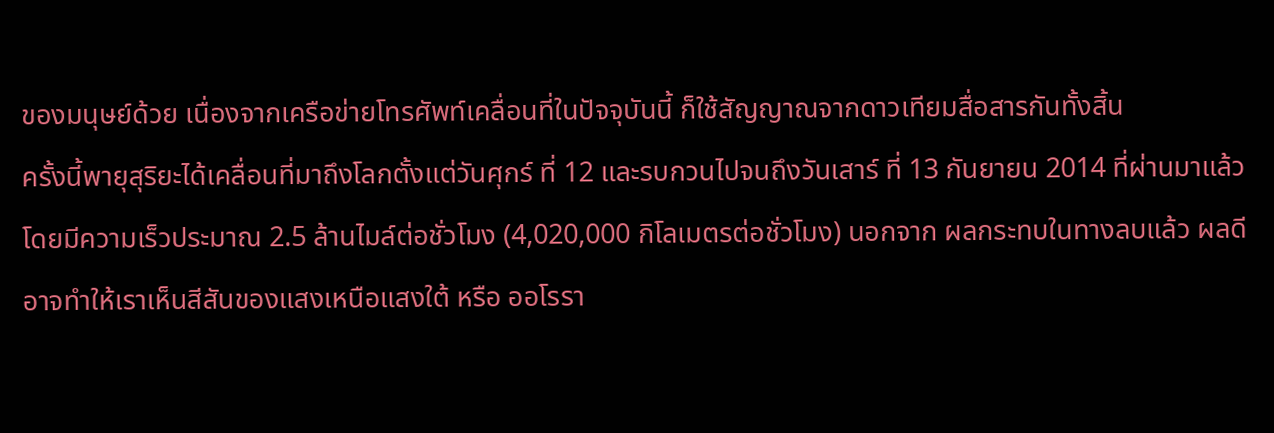ของมนุษย์ด้วย เนื่องจากเครือข่ายโทรศัพท์เคลื่อนที่ในปัจจุบันนี้ ก็ใช้สัญญาณจากดาวเทียมสื่อสารกันทั้งสิ้น
ครั้งนี้พายุสุริยะได้เคลื่อนที่มาถึงโลกตั้งแต่วันศุกร์ ที่ 12 และรบกวนไปจนถึงวันเสาร์ ที่ 13 กันยายน 2014 ที่ผ่านมาแล้ว โดยมีความเร็วประมาณ 2.5 ล้านไมล์ต่อชั่วโมง (4,020,000 กิโลเมตรต่อชั่วโมง) นอกจาก ผลกระทบในทางลบแล้ว ผลดีอาจทำให้เราเห็นสีสันของแสงเหนือแสงใต้ หรือ ออโรรา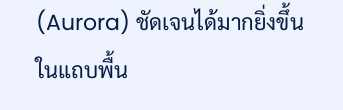(Aurora) ชัดเจนได้มากยิ่งขึ้นในแถบพื้น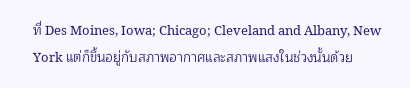ที่ Des Moines, Iowa; Chicago; Cleveland and Albany, New York แต่ก็ขึ้นอยู่กับสภาพอากาศและสภาพแสงในช่วงนั้นด้วย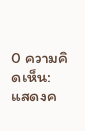0 ความคิดเห็น:
แสดงค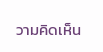วามคิดเห็น